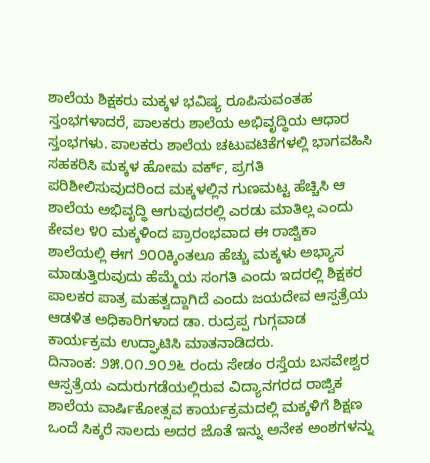ಶಾಲೆಯ ಶಿಕ್ಷಕರು ಮಕ್ಕಳ ಭವಿಷ್ಯ ರೂಪಿಸುವಂತಹ ಸ್ತಂಭಗಳಾದರೆ, ಪಾಲಕರು ಶಾಲೆಯ ಅಭಿವೃದ್ಧಿಯ ಆಧಾರ ಸ್ತಂಭಗಳು. ಪಾಲಕರು ಶಾಲೆಯ ಚಟುವಟಿಕೆಗಳಲ್ಲಿ ಭಾಗವಹಿಸಿ ಸಹಕರಿಸಿ ಮಕ್ಕಳ ಹೋಮ ವರ್ಕ್, ಪ್ರಗತಿ ಪರಿಶೀಲಿಸುವುದರಿಂದ ಮಕ್ಕಳಲ್ಲಿನ ಗುಣಮಟ್ಟ ಹೆಚ್ಚಿಸಿ ಆ ಶಾಲೆಯ ಅಭಿವೃದ್ಧಿ ಆಗುವುದರಲ್ಲಿ ಎರಡು ಮಾತಿಲ್ಲ ಎಂದು ಕೇವಲ ೪೦ ಮಕ್ಕಳಿಂದ ಪ್ರಾರಂಭವಾದ ಈ ರಾಜ್ವಿಕಾ ಶಾಲೆಯಲ್ಲಿ ಈಗ ೨೦೦ಕ್ಕಿಂತಲೂ ಹೆಚ್ಚು ಮಕ್ಕಳು ಅಭ್ಯಾಸ ಮಾಡುತ್ತಿರುವುದು ಹೆಮ್ಮೆಯ ಸಂಗತಿ ಎಂದು ಇದರಲ್ಲಿ ಶಿಕ್ಷಕರ ಪಾಲಕರ ಪಾತ್ರ ಮಹತ್ವದ್ದಾಗಿದೆ ಎಂದು ಜಯದೇವ ಆಸ್ಪತ್ರೆಯ ಆಡಳಿತ ಅಧಿಕಾರಿಗಳಾದ ಡಾ. ರುದ್ರಪ್ಪ ಗುಗ್ಗವಾಡ ಕಾರ್ಯಕ್ರಮ ಉದ್ಘಾಟಿಸಿ ಮಾತನಾಡಿದರು.
ದಿನಾಂಕ: ೨೫.೦೧.೨೦೨೬ ರಂದು ಸೇಡಂ ರಸ್ತೆಯ ಬಸವೇಶ್ವರ ಆಸ್ಪತ್ರೆಯ ಎದುರುಗಡೆಯಲ್ಲಿರುವ ವಿದ್ಯಾನಗರದ ರಾಜ್ವಿಕ ಶಾಲೆಯ ವಾರ್ಷಿಕೋತ್ಸವ ಕಾರ್ಯಕ್ರಮದಲ್ಲಿ ಮಕ್ಕಳಿಗೆ ಶಿಕ್ಷಣ ಒಂದೆ ಸಿಕ್ಕರೆ ಸಾಲದು ಅದರ ಜೊತೆ ಇನ್ನು ಅನೇಕ ಅಂಶಗಳನ್ನು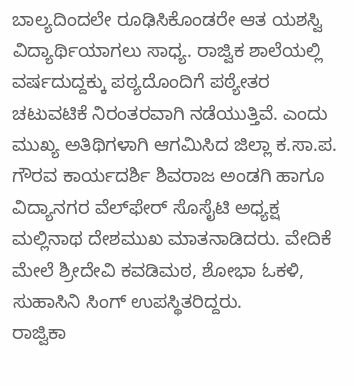ಬಾಲ್ಯದಿಂದಲೇ ರೂಢಿಸಿಕೊಂಡರೇ ಆತ ಯಶಸ್ವಿ ವಿದ್ಯಾರ್ಥಿಯಾಗಲು ಸಾಧ್ಯ. ರಾಜ್ವಿಕ ಶಾಲೆಯಲ್ಲಿ ವರ್ಷದುದ್ದಕ್ಕು ಪಠ್ಯದೊಂದಿಗೆ ಪಠ್ಯೇತರ ಚಟುವಟಿಕೆ ನಿರಂತರವಾಗಿ ನಡೆಯುತ್ತಿವೆ. ಎಂದು ಮುಖ್ಯ ಅತಿಥಿಗಳಾಗಿ ಆಗಮಿಸಿದ ಜಿಲ್ಲಾ ಕ.ಸಾ.ಪ. ಗೌರವ ಕಾರ್ಯದರ್ಶಿ ಶಿವರಾಜ ಅಂಡಗಿ ಹಾಗೂ ವಿದ್ಯಾನಗರ ವೆಲ್‌ಫೇರ್ ಸೊಸೈಟಿ ಅಧ್ಯಕ್ಷ ಮಲ್ಲಿನಾಥ ದೇಶಮುಖ ಮಾತನಾಡಿದರು. ವೇದಿಕೆ ಮೇಲೆ ಶ್ರೀದೇವಿ ಕವಡಿಮಠ, ಶೋಭಾ ಓಕಳಿ, ಸುಹಾಸಿನಿ ಸಿಂಗ್ ಉಪಸ್ಥಿತರಿದ್ದರು.
ರಾಜ್ವಿಕಾ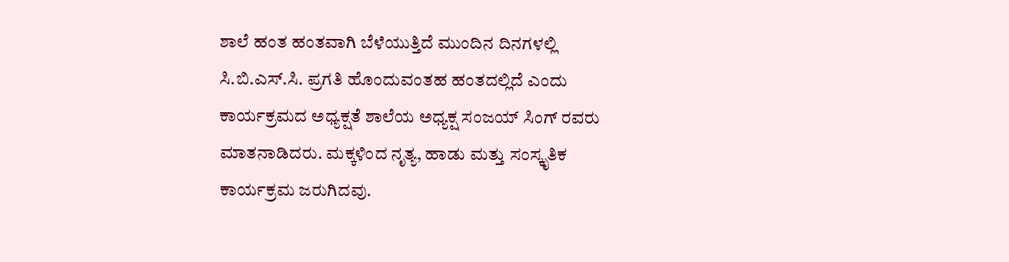ಶಾಲೆ ಹಂತ ಹಂತವಾಗಿ ಬೆಳೆಯುತ್ತಿದೆ ಮುಂದಿನ ದಿನಗಳಲ್ಲಿ ಸಿ.ಬಿ.ಎಸ್.ಸಿ. ಪ್ರಗತಿ ಹೊಂದುವಂತಹ ಹಂತದಲ್ಲಿದೆ ಎಂದು ಕಾರ್ಯಕ್ರಮದ ಅಧ್ಯಕ್ಷತೆ ಶಾಲೆಯ ಅಧ್ಯಕ್ಷ ಸಂಜಯ್ ಸಿಂಗ್ ರವರು ಮಾತನಾಡಿದರು. ಮಕ್ಕಳಿಂದ ನೃತ್ಯ, ಹಾಡು ಮತ್ತು ಸಂಸ್ಕೃತಿಕ ಕಾರ್ಯಕ್ರಮ ಜರುಗಿದವು.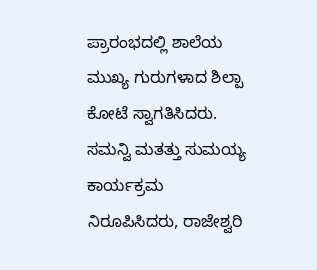ಪ್ರಾರಂಭದಲ್ಲಿ ಶಾಲೆಯ ಮುಖ್ಯ ಗುರುಗಳಾದ ಶಿಲ್ಪಾ ಕೋಟೆ ಸ್ವಾಗತಿಸಿದರು. ಸಮನ್ವಿ ಮತತ್ತು ಸುಮಯ್ಯ ಕಾರ್ಯಕ್ರಮ ನಿರೂಪಿಸಿದರು, ರಾಜೇಶ್ವರಿ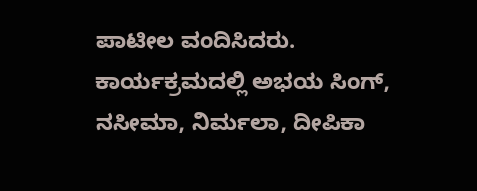ಪಾಟೀಲ ವಂದಿಸಿದರು.
ಕಾರ್ಯಕ್ರಮದಲ್ಲಿ ಅಭಯ ಸಿಂಗ್, ನಸೀಮಾ, ನಿರ್ಮಲಾ, ದೀಪಿಕಾ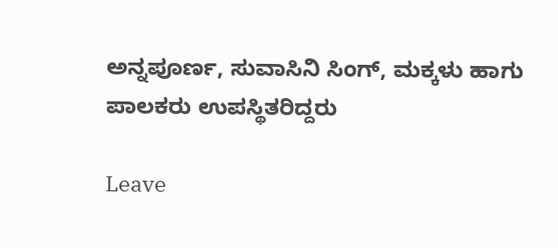ಅನ್ನಪೂರ್ಣ, ಸುವಾಸಿನಿ ಸಿಂಗ್, ಮಕ್ಕಳು ಹಾಗು ಪಾಲಕರು ಉಪಸ್ಥಿತರಿದ್ದರು

Leave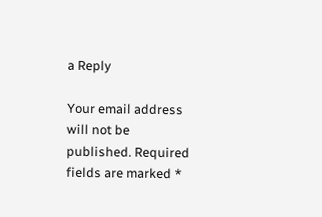a Reply

Your email address will not be published. Required fields are marked *